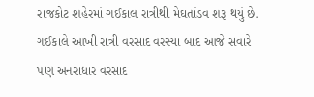રાજકોટ શહેરમાં ગઈકાલ રાત્રીથી મેઘતાંડવ શરૂ થયું છે. ગઈકાલે આખી રાત્રી વરસાદ વરસ્યા બાદ આજે સવારે પણ અનરાધાર વરસાદ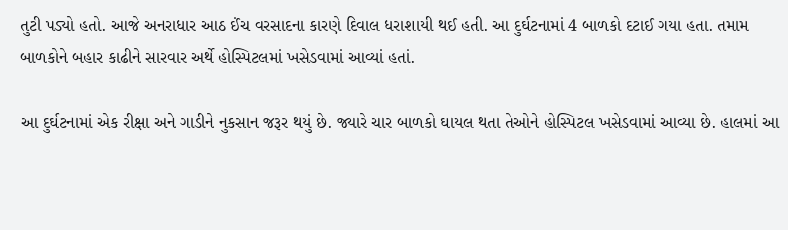તુટી પડ્યો હતો. આજે અનરાધાર આઠ ઈંચ વરસાદના કારણે દિવાલ ધરાશાયી થઈ હતી. આ દુર્ઘટનામાં 4 બાળકો દટાઈ ગયા હતા. તમામ બાળકોને બહાર કાઢીને સારવાર અર્થે હોસ્પિટલમાં ખસેડવામાં આવ્યાં હતાં.

આ દુર્ઘટનામાં એક રીક્ષા અને ગાડીને નુકસાન જરૂર થયું છે. જ્યારે ચાર બાળકો ઘાયલ થતા તેઓને હોસ્પિટલ ખસેડવામાં આવ્યા છે. હાલમાં આ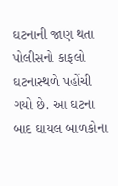ઘટનાની જાણ થતા પોલીસનો કાફલો ઘટનાસ્થળે પહોંચી ગયો છે. આ ઘટના બાદ ઘાયલ બાળકોના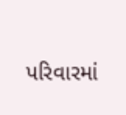પરિવારમાં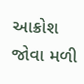આક્રોશ જોવા મળી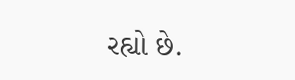રહ્યો છે.